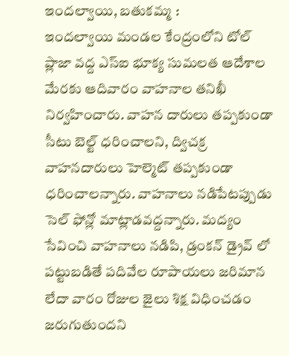ఇందల్వాయి, బతుకమ్మ :
ఇందల్వాయి మండల కేంద్రంలోని టోల్ ప్లాజా వద్ద ఎస్ఐ భూక్య సుమలత ఆదేశాల మేరకు ఆదివారం వాహనాల తనిఖీ నిర్వహించారు. వాహన దారులు తప్పకుండా సీటు బెల్ట్ ధరించాలని, ద్విచక్ర వాహనదారులు హెల్మెట్ తప్పకుండా ధరించాలన్నారు. వాహనాలు నడిపేటప్పుడు సెల్ ఫోన్లో మాట్లాడవద్దన్నారు. మద్యం సేవించి వాహనాలు నడిపి, డ్రంకన్ డ్రైవ్ లో పట్టుబడితే పదివేల రూపాయలు జరిమాన లేదా వారం రోజుల జైలు శిక్ష విధించడం జరుగుతుందని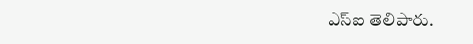ఎస్ఐ తెలిపారు.